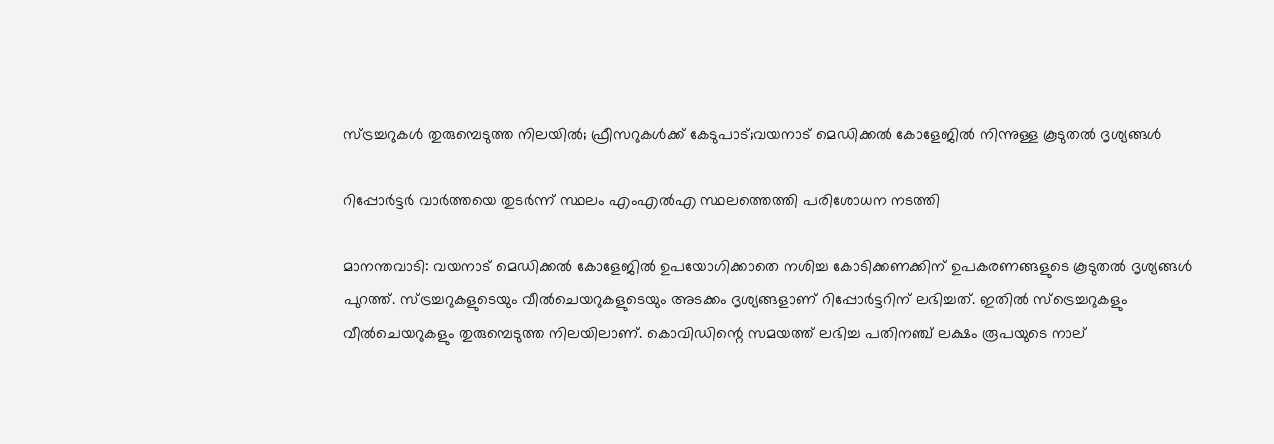സ്ട്രച്ചറുകൾ തുരുമ്പെടുത്ത നിലയിൽ; ഫ്രീസറുകൾക്ക് കേടുപാട്;വയനാട് മെഡിക്കൽ കോളേജില്‍ നിന്നുള്ള കൂടുതൽ ദൃശ്യങ്ങൾ

റിപ്പോർട്ടർ വാർത്തയെ തുടർന്ന് സ്ഥലം എംഎൽഎ സ്ഥലത്തെത്തി പരിശോധന നടത്തി

മാനന്തവാടി: വയനാട് മെഡിക്കല്‍ കോളേജില്‍ ഉപയോഗിക്കാതെ നശിച്ച കോടിക്കണക്കിന് ഉപകരണങ്ങളുടെ കൂടുതല്‍ ദൃശ്യങ്ങള്‍ പുറത്ത്. സ്ട്രച്ചറുകളുടെയും വീല്‍ചെയറുകളുടെയും അടക്കം ദൃശ്യങ്ങളാണ് റിപ്പോര്‍ട്ടറിന് ലഭിച്ചത്. ഇതില്‍ സ്‌ട്രെച്ചറുകളും വീല്‍ചെയറുകളും തുരുമ്പെടുത്ത നിലയിലാണ്. കൊവിഡിന്റെ സമയത്ത് ലഭിച്ച പതിനഞ്ച് ലക്ഷം രൂപയുടെ നാല്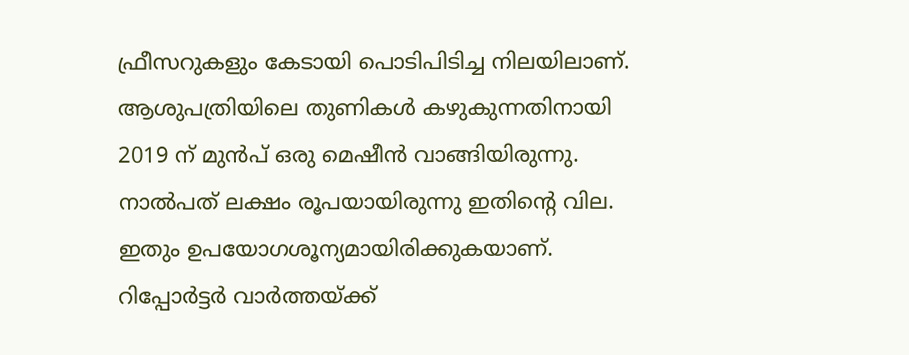ഫ്രീസറുകളും കേടായി പൊടിപിടിച്ച നിലയിലാണ്. ആശുപത്രിയിലെ തുണികള്‍ കഴുകുന്നതിനായി 2019 ന് മുന്‍പ് ഒരു മെഷീന്‍ വാങ്ങിയിരുന്നു. നാല്‍പത് ലക്ഷം രൂപയായിരുന്നു ഇതിന്റെ വില. ഇതും ഉപയോഗശൂന്യമായിരിക്കുകയാണ്. റിപ്പോര്‍ട്ടര്‍ വാര്‍ത്തയ്ക്ക്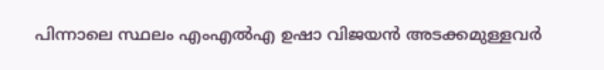പിന്നാലെ സ്ഥലം എംഎല്‍എ ഉഷാ വിജയന്‍ അടക്കമുള്ളവര്‍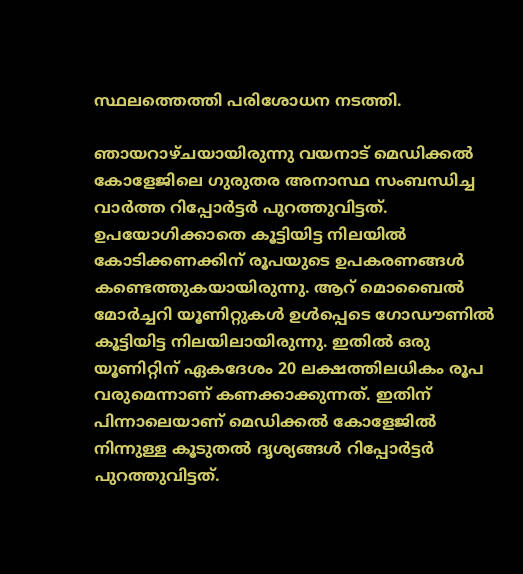സ്ഥലത്തെത്തി പരിശോധന നടത്തി.

ഞായറാഴ്ചയായിരുന്നു വയനാട് മെഡിക്കല്‍ കോളേജിലെ ഗുരുതര അനാസ്ഥ സംബന്ധിച്ച വാര്‍ത്ത റിപ്പോര്‍ട്ടര്‍ പുറത്തുവിട്ടത്. ഉപയോഗിക്കാതെ കൂട്ടിയിട്ട നിലയില്‍ കോടിക്കണക്കിന് രൂപയുടെ ഉപകരണങ്ങള്‍ കണ്ടെത്തുകയായിരുന്നു. ആറ് മൊബൈല്‍ മോര്‍ച്ചറി യൂണിറ്റുകള്‍ ഉള്‍പ്പെടെ ഗോഡൗണില്‍ കൂട്ടിയിട്ട നിലയിലായിരുന്നു. ഇതില്‍ ഒരു യൂണിറ്റിന് ഏകദേശം 20 ലക്ഷത്തിലധികം രൂപ വരുമെന്നാണ് കണക്കാക്കുന്നത്. ഇതിന് പിന്നാലെയാണ് മെഡിക്കല്‍ കോളേജില്‍ നിന്നുള്ള കൂടുതല്‍ ദൃശ്യങ്ങള്‍ റിപ്പോര്‍ട്ടര്‍ പുറത്തുവിട്ടത്.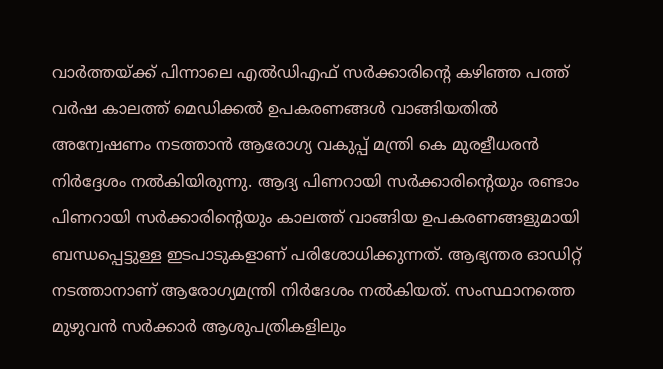വാര്‍ത്തയ്ക്ക് പിന്നാലെ എല്‍ഡിഎഫ് സര്‍ക്കാരിന്റെ കഴിഞ്ഞ പത്ത് വര്‍ഷ കാലത്ത് മെഡിക്കല്‍ ഉപകരണങ്ങള്‍ വാങ്ങിയതില്‍ അന്വേഷണം നടത്താന്‍ ആരോഗ്യ വകുപ്പ് മന്ത്രി കെ മുരളീധരന്‍ നിര്‍ദ്ദേശം നല്‍കിയിരുന്നു. ആദ്യ പിണറായി സര്‍ക്കാരിന്റെയും രണ്ടാം പിണറായി സര്‍ക്കാരിന്റെയും കാലത്ത് വാങ്ങിയ ഉപകരണങ്ങളുമായി ബന്ധപ്പെട്ടുള്ള ഇടപാടുകളാണ് പരിശോധിക്കുന്നത്. ആഭ്യന്തര ഓഡിറ്റ് നടത്താനാണ് ആരോഗ്യമന്ത്രി നിര്‍ദേശം നല്‍കിയത്. സംസ്ഥാനത്തെ മുഴുവന്‍ സര്‍ക്കാര്‍ ആശുപത്രികളിലും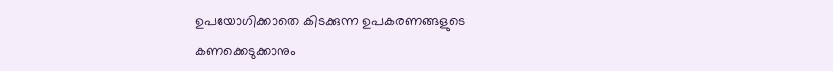ഉപയോഗിക്കാതെ കിടക്കുന്ന ഉപകരണങ്ങളുടെ കണക്കെടുക്കാനും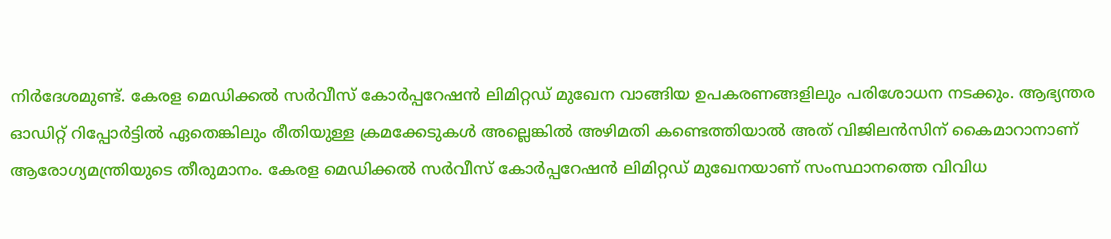നിര്‍ദേശമുണ്ട്. കേരള മെഡിക്കല്‍ സര്‍വീസ് കോര്‍പ്പറേഷന്‍ ലിമിറ്റഡ് മുഖേന വാങ്ങിയ ഉപകരണങ്ങളിലും പരിശോധന നടക്കും. ആഭ്യന്തര ഓഡിറ്റ് റിപ്പോര്‍ട്ടില്‍ ഏതെങ്കിലും രീതിയുള്ള ക്രമക്കേടുകള്‍ അല്ലെങ്കില്‍ അഴിമതി കണ്ടെത്തിയാല്‍ അത് വിജിലന്‍സിന് കൈമാറാനാണ് ആരോഗ്യമന്ത്രിയുടെ തീരുമാനം. കേരള മെഡിക്കല്‍ സര്‍വീസ് കോര്‍പ്പറേഷന്‍ ലിമിറ്റഡ് മുഖേനയാണ് സംസ്ഥാനത്തെ വിവിധ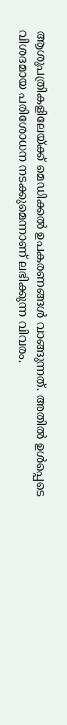ആശുപത്രികളിലേയ്ക്ക് മെഡിക്കല്‍ ഉപകരണങ്ങള്‍ വാങ്ങുന്നത്. അതില്‍ ഉള്‍പ്പെടെ വിശദമായ പരിശോധന നടക്കുമെന്നാണ് ലഭിക്കുന്ന വിവരം.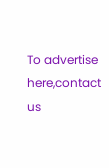To advertise here,contact us